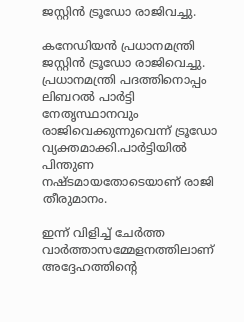ജസ്റ്റിൻ ട്രൂഡോ രാജിവച്ചു.

കനേഡിയന്‍ പ്രധാനമന്ത്രി ജസ്റ്റിന്‍ ട്രൂഡോ രാജിവെച്ചു. പ്രധാനമന്ത്രി പദത്തിനൊപ്പം ലിബറല്‍ പാര്‍ട്ടി നേതൃസ്ഥാനവും രാജിവെക്കുന്നുവെന്ന് ട്രൂഡോ വ്യക്തമാക്കി.പാര്‍ട്ടിയില്‍ പിന്തുണ നഷ്ടമായതോടെയാണ് രാജി തീരുമാനം.

ഇന്ന് വിളിച്ച്‌ ചേര്‍ത്ത വാര്‍ത്താസമ്മേളനത്തിലാണ് അദ്ദേഹത്തിന്റെ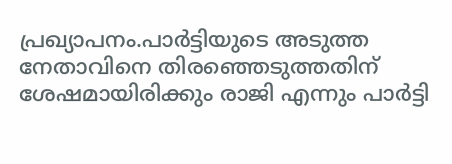പ്രഖ്യാപനം.പാര്‍ട്ടിയുടെ അടുത്ത നേതാവിനെ തിരഞ്ഞെടുത്തതിന് ശേഷമായിരിക്കും രാജി എന്നും പാര്‍ട്ടി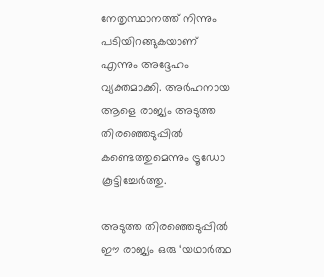നേതൃസ്ഥാനത്ത് നിന്നും പടിയിറങ്ങുകയാണ് എന്നും അദ്ദേഹം വ്യക്തമാക്കി. അര്‍ഹനായ ആളെ രാജ്യം അടുത്ത തിരഞ്ഞെടുപ്പില്‍ കണ്ടെത്തുമെന്നും ട്രൂഡോ കൂട്ടിച്ചേര്‍ത്തു.

അടുത്ത തിരഞ്ഞെടുപ്പില്‍ ഈ രാജ്യം ഒരു ‘യഥാര്‍ത്ഥ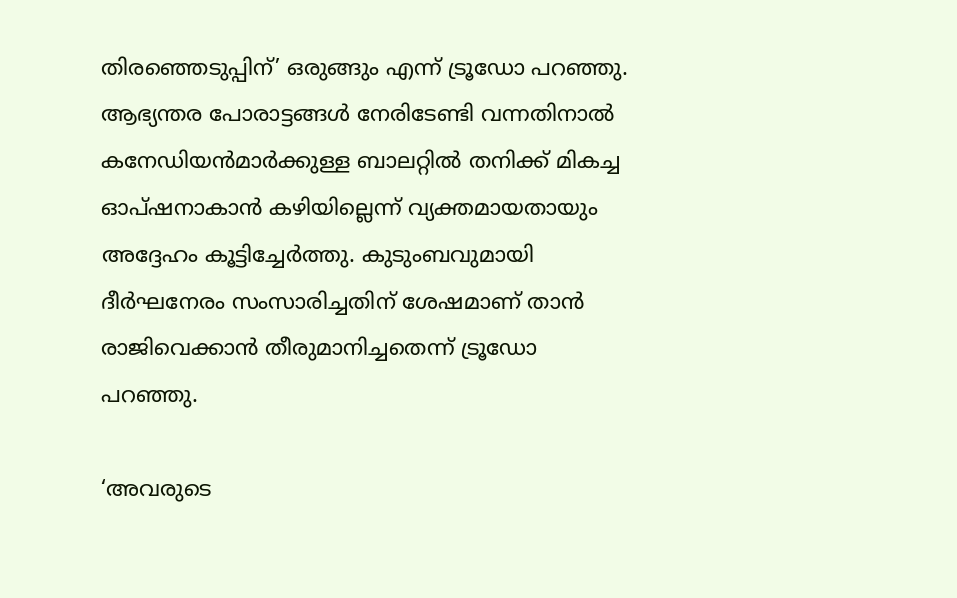തിരഞ്ഞെടുപ്പിന്’ ഒരുങ്ങും എന്ന് ട്രൂഡോ പറഞ്ഞു. ആഭ്യന്തര പോരാട്ടങ്ങള്‍ നേരിടേണ്ടി വന്നതിനാല്‍ കനേഡിയന്‍മാര്‍ക്കുള്ള ബാലറ്റില്‍ തനിക്ക് മികച്ച ഓപ്ഷനാകാന്‍ കഴിയില്ലെന്ന് വ്യക്തമായതായും അദ്ദേഹം കൂട്ടിച്ചേര്‍ത്തു. കുടുംബവുമായി ദീര്‍ഘനേരം സംസാരിച്ചതിന് ശേഷമാണ് താന്‍ രാജിവെക്കാന്‍ തീരുമാനിച്ചതെന്ന് ട്രൂഡോ പറഞ്ഞു.

‘അവരുടെ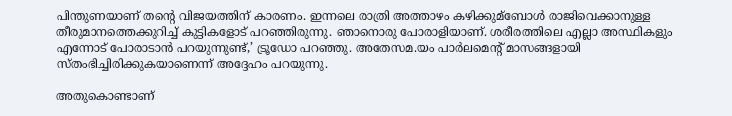പിന്തുണയാണ് തന്റെ വിജയത്തിന് കാരണം. ഇന്നലെ രാത്രി അത്താഴം കഴിക്കുമ്ബോള്‍ രാജിവെക്കാനുള്ള തീരുമാനത്തെക്കുറിച്ച്‌ കുട്ടികളോട് പറഞ്ഞിരുന്നു. ഞാനൊരു പോരാളിയാണ്. ശരീരത്തിലെ എല്ലാ അസ്ഥികളും എന്നോട് പോരാടാന്‍ പറയുന്നുണ്ട്,’ ട്രൂഡോ പറഞ്ഞു. അതേസമ.യം പാര്‍ലമെന്റ് മാസങ്ങളായി സ്തംഭിച്ചിരിക്കുകയാണെന്ന് അദ്ദേഹം പറയുന്നു.

അതുകൊണ്ടാണ്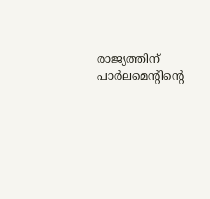രാജ്യത്തിന് പാര്‍ലമെന്റിന്റെ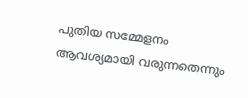പുതിയ സമ്മേളനം ആവശ്യമായി വരുന്നതെന്നും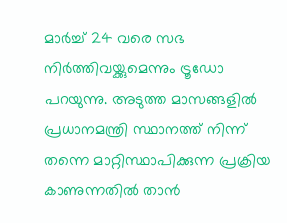മാര്‍ച്ച്‌ 24 വരെ സഭ നിര്‍ത്തിവയ്ക്കുമെന്നും ട്രൂഡോ പറയുന്നു. അടുത്ത മാസങ്ങളില്‍ പ്രധാനമന്ത്രി സ്ഥാനത്ത് നിന്ന് തന്നെ മാറ്റിസ്ഥാപിക്കുന്ന പ്രക്രിയ കാണുന്നതില്‍ താന്‍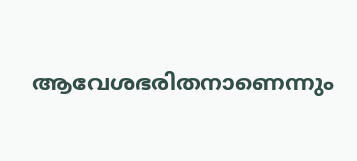ആവേശഭരിതനാണെന്നും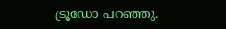ട്രൂഡോ പറഞ്ഞു.